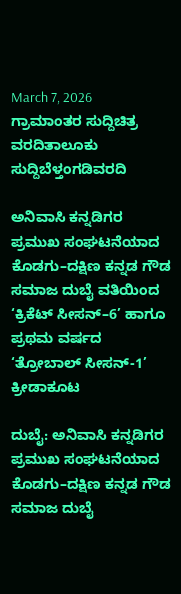March 7, 2026
ಗ್ರಾಮಾಂತರ ಸುದ್ದಿಚಿತ್ರ ವರದಿತಾಲೂಕು ಸುದ್ದಿಬೆಳ್ತಂಗಡಿವರದಿ

ಅನಿವಾಸಿ ಕನ್ನಡಿಗರ ಪ್ರಮುಖ ಸಂಘಟನೆಯಾದ ಕೊಡಗು–ದಕ್ಷಿಣ ಕನ್ನಡ ಗೌಡ ಸಮಾಜ ದುಬೈ ವತಿಯಿಂದ ‘ಕ್ರಿಕೆಟ್ ಸೀಸನ್–6’ ಹಾಗೂ ಪ್ರಥಮ ವರ್ಷದ ‘ತ್ರೋಬಾಲ್ ಸೀಸನ್-1’ ಕ್ರೀಡಾಕೂಟ

ದುಬೈ: ಅನಿವಾಸಿ ಕನ್ನಡಿಗರ ಪ್ರಮುಖ ಸಂಘಟನೆಯಾದ ಕೊಡಗು–ದಕ್ಷಿಣ ಕನ್ನಡ ಗೌಡ ಸಮಾಜ ದುಬೈ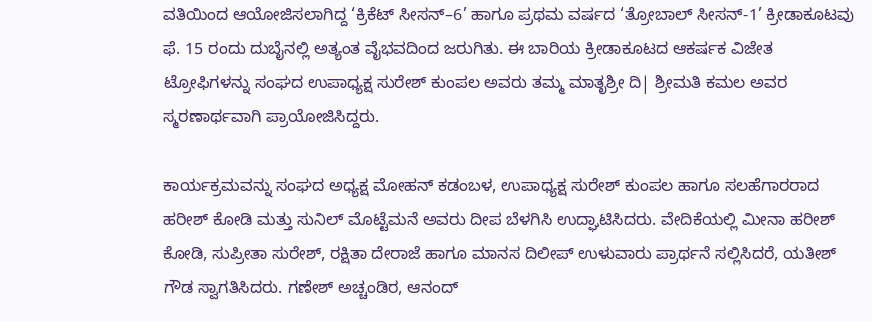ವತಿಯಿಂದ ಆಯೋಜಿಸಲಾಗಿದ್ದ ‘ಕ್ರಿಕೆಟ್ ಸೀಸನ್–6’ ಹಾಗೂ ಪ್ರಥಮ ವರ್ಷದ ‘ತ್ರೋಬಾಲ್ ಸೀಸನ್-1’ ಕ್ರೀಡಾಕೂಟವು ಫೆ. 15 ರಂದು ದುಬೈನಲ್ಲಿ ಅತ್ಯಂತ ವೈಭವದಿಂದ ಜರುಗಿತು. ಈ ಬಾರಿಯ ಕ್ರೀಡಾಕೂಟದ ಆಕರ್ಷಕ ವಿಜೇತ ಟ್ರೋಫಿಗಳನ್ನು ಸಂಘದ ಉಪಾಧ್ಯಕ್ಷ ಸುರೇಶ್ ಕುಂಪಲ ಅವರು ತಮ್ಮ ಮಾತೃಶ್ರೀ ದಿ| ಶ್ರೀಮತಿ ಕಮಲ ಅವರ ಸ್ಮರಣಾರ್ಥವಾಗಿ ಪ್ರಾಯೋಜಿಸಿದ್ದರು.

ಕಾರ್ಯಕ್ರಮವನ್ನು ಸಂಘದ ಅಧ್ಯಕ್ಷ ಮೋಹನ್ ಕಡಂಬಳ, ಉಪಾಧ್ಯಕ್ಷ ಸುರೇಶ್ ಕುಂಪಲ ಹಾಗೂ ಸಲಹೆಗಾರರಾದ ಹರೀಶ್ ಕೋಡಿ ಮತ್ತು ಸುನಿಲ್ ಮೊಟ್ಟೆಮನೆ ಅವರು ದೀಪ ಬೆಳಗಿಸಿ ಉದ್ಘಾಟಿಸಿದರು. ವೇದಿಕೆಯಲ್ಲಿ ಮೀನಾ ಹರೀಶ್ ಕೋಡಿ, ಸುಪ್ರೀತಾ ಸುರೇಶ್, ರಕ್ಷಿತಾ ದೇರಾಜೆ ಹಾಗೂ ಮಾನಸ ದಿಲೀಪ್ ಉಳುವಾರು ಪ್ರಾರ್ಥನೆ ಸಲ್ಲಿಸಿದರೆ, ಯತೀಶ್ ಗೌಡ ಸ್ವಾಗತಿಸಿದರು. ಗಣೇಶ್ ಅಚ್ಚಂಡಿರ, ಆನಂದ್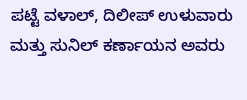ಪಟ್ಟೆ ವಳಾಲ್, ದಿಲೀಪ್ ಉಳುವಾರು ಮತ್ತು ಸುನಿಲ್ ಕರ್ಣಾಯನ ಅವರು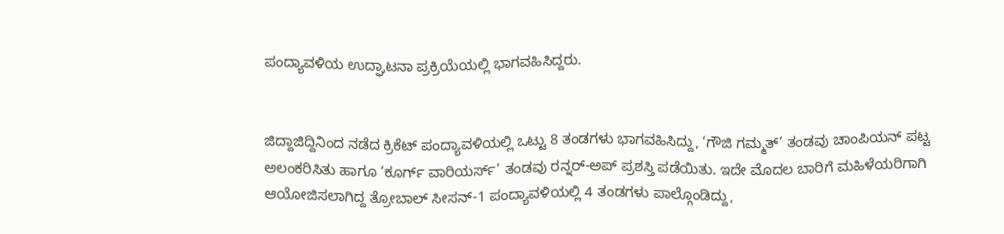ಪಂದ್ಯಾವಳಿಯ ಉದ್ಘಾಟನಾ ಪ್ರಕ್ರಿಯೆಯಲ್ಲಿ ಭಾಗವಹಿಸಿದ್ದರು.


ಜಿದ್ದಾಜಿದ್ದಿನಿಂದ ನಡೆದ ಕ್ರಿಕೆಟ್ ಪಂದ್ಯಾವಳಿಯಲ್ಲಿ ಒಟ್ಟು 8 ತಂಡಗಳು ಭಾಗವಹಿಸಿದ್ದು, ‘ಗೌಜಿ ಗಮ್ಮತ್’ ತಂಡವು ಚಾಂಪಿಯನ್ ಪಟ್ಟ ಅಲಂಕರಿಸಿತು ಹಾಗೂ ‘ಕೂರ್ಗ್ ವಾರಿಯರ್ಸ್’ ತಂಡವು ರನ್ನರ್-ಅಪ್ ಪ್ರಶಸ್ತಿ ಪಡೆಯಿತು. ಇದೇ ಮೊದಲ ಬಾರಿಗೆ ಮಹಿಳೆಯರಿಗಾಗಿ ಆಯೋಜಿಸಲಾಗಿದ್ದ ತ್ರೋಬಾಲ್ ಸೀಸನ್-1 ಪಂದ್ಯಾವಳಿಯಲ್ಲಿ 4 ತಂಡಗಳು ಪಾಲ್ಗೊಂಡಿದ್ದು,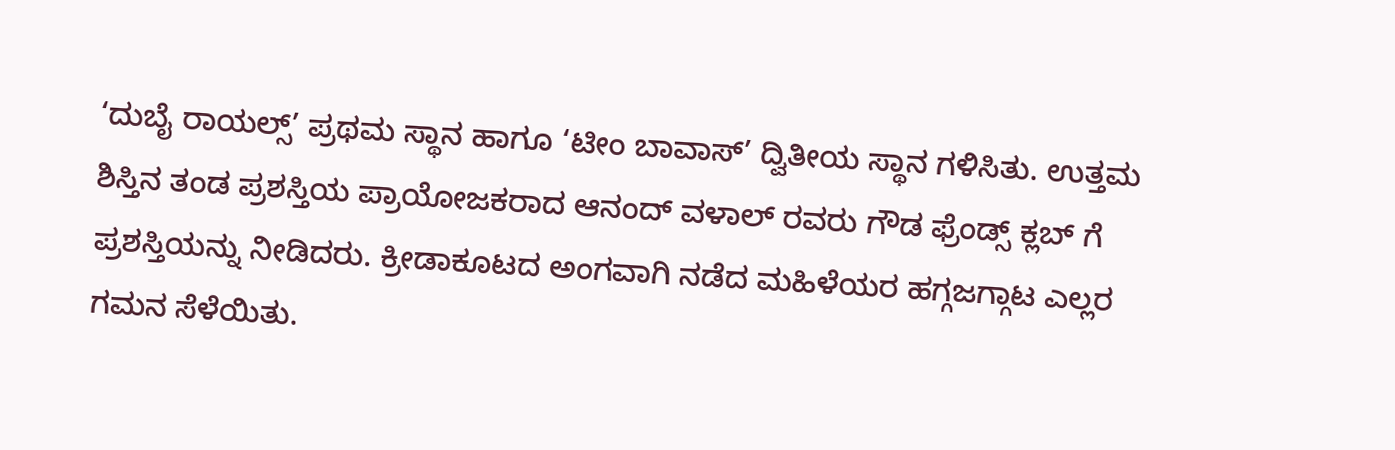‘ದುಬೈ ರಾಯಲ್ಸ್’ ಪ್ರಥಮ ಸ್ಥಾನ ಹಾಗೂ ‘ಟೀಂ ಬಾವಾಸ್’ ದ್ವಿತೀಯ ಸ್ಥಾನ ಗಳಿಸಿತು. ಉತ್ತಮ ಶಿಸ್ತಿನ ತಂಡ ಪ್ರಶಸ್ತಿಯ ಪ್ರಾಯೋಜಕರಾದ ಆನಂದ್ ವಳಾಲ್ ರವರು ಗೌಡ ಫ್ರೆಂಡ್ಸ್ ಕ್ಲಬ್ ಗೆ ಪ್ರಶಸ್ತಿಯನ್ನು ನೀಡಿದರು. ಕ್ರೀಡಾಕೂಟದ ಅಂಗವಾಗಿ ನಡೆದ ಮಹಿಳೆಯರ ಹಗ್ಗಜಗ್ಗಾಟ ಎಲ್ಲರ ಗಮನ ಸೆಳೆಯಿತು.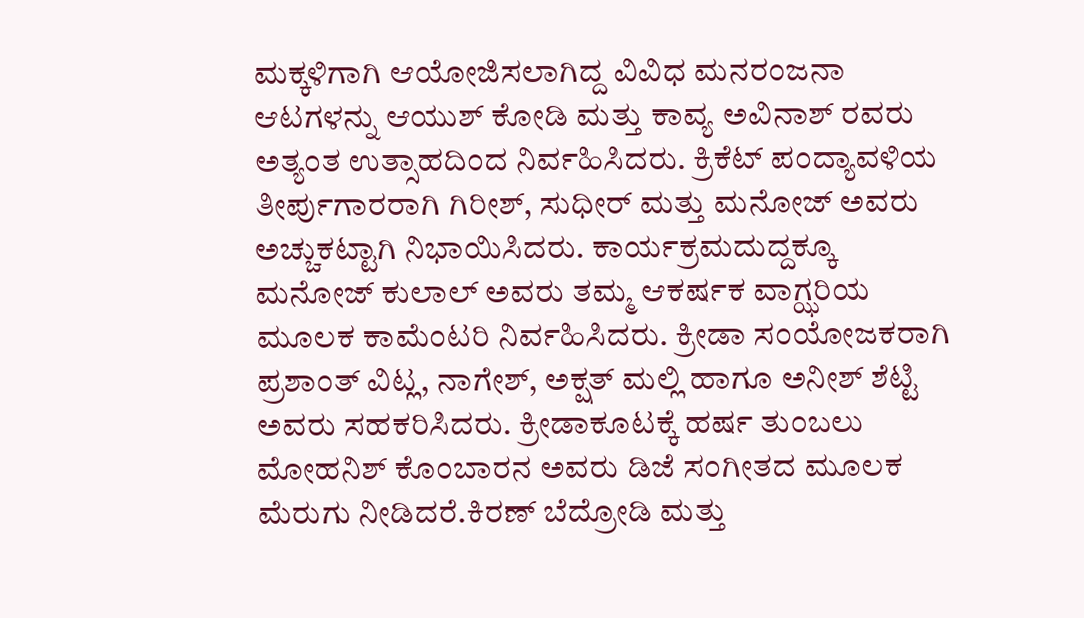ಮಕ್ಕಳಿಗಾಗಿ ಆಯೋಜಿಸಲಾಗಿದ್ದ ವಿವಿಧ ಮನರಂಜನಾ ಆಟಗಳನ್ನು ಆಯುಶ್ ಕೋಡಿ ಮತ್ತು ಕಾವ್ಯ ಅವಿನಾಶ್ ರವರು ಅತ್ಯಂತ ಉತ್ಸಾಹದಿಂದ ನಿರ್ವಹಿಸಿದರು. ಕ್ರಿಕೆಟ್ ಪಂದ್ಯಾವಳಿಯ ತೀರ್ಪುಗಾರರಾಗಿ ಗಿರೀಶ್, ಸುಧೀರ್ ಮತ್ತು ಮನೋಜ್ ಅವರು ಅಚ್ಚುಕಟ್ಟಾಗಿ ನಿಭಾಯಿಸಿದರು. ಕಾರ್ಯಕ್ರಮದುದ್ದಕ್ಕೂ ಮನೋಜ್ ಕುಲಾಲ್ ಅವರು ತಮ್ಮ ಆಕರ್ಷಕ ವಾಗ್ಝರಿಯ ಮೂಲಕ ಕಾಮೆಂಟರಿ ನಿರ್ವಹಿಸಿದರು. ಕ್ರೀಡಾ ಸಂಯೋಜಕರಾಗಿ ಪ್ರಶಾಂತ್ ವಿಟ್ಲ, ನಾಗೇಶ್, ಅಕ್ಷತ್ ಮಲ್ಲಿ ಹಾಗೂ ಅನೀಶ್ ಶೆಟ್ಟಿ ಅವರು ಸಹಕರಿಸಿದರು. ಕ್ರೀಡಾಕೂಟಕ್ಕೆ ಹರ್ಷ ತುಂಬಲು ಮೋಹನಿಶ್ ಕೊಂಬಾರನ ಅವರು ಡಿಜೆ ಸಂಗೀತದ ಮೂಲಕ ಮೆರುಗು ನೀಡಿದರೆ.ಕಿರಣ್ ಬೆದ್ರೋಡಿ ಮತ್ತು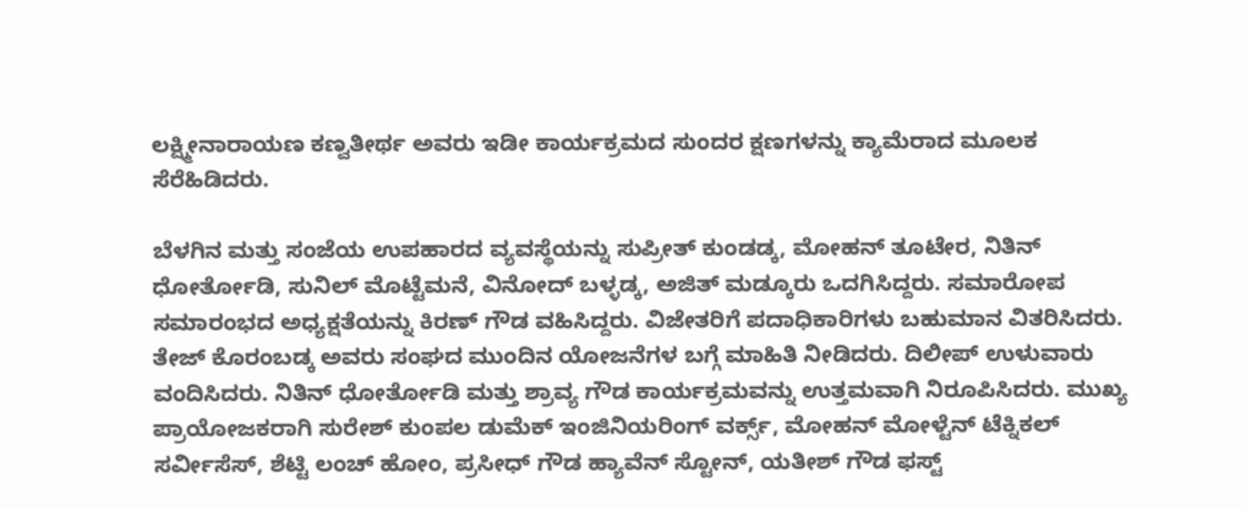ಲಕ್ಷ್ಮೀನಾರಾಯಣ ಕಣ್ವತೀರ್ಥ ಅವರು ಇಡೀ ಕಾರ್ಯಕ್ರಮದ ಸುಂದರ ಕ್ಷಣಗಳನ್ನು ಕ್ಯಾಮೆರಾದ ಮೂಲಕ ಸೆರೆಹಿಡಿದರು.

ಬೆಳಗಿನ ಮತ್ತು ಸಂಜೆಯ ಉಪಹಾರದ ವ್ಯವಸ್ಥೆಯನ್ನು ಸುಪ್ರೀತ್ ಕುಂಡಡ್ಕ, ಮೋಹನ್ ತೂಟೇರ, ನಿತಿನ್ ಧೋರ್ತೋಡಿ, ಸುನಿಲ್ ಮೊಟ್ಟೆಮನೆ, ವಿನೋದ್ ಬಳ್ಳಡ್ಕ, ಅಜಿತ್ ಮಡ್ಕೂರು ಒದಗಿಸಿದ್ದರು. ಸಮಾರೋಪ ಸಮಾರಂಭದ ಅಧ್ಯಕ್ಷತೆಯನ್ನು ಕಿರಣ್ ಗೌಡ ವಹಿಸಿದ್ದರು. ವಿಜೇತರಿಗೆ ಪದಾಧಿಕಾರಿಗಳು ಬಹುಮಾನ ವಿತರಿಸಿದರು. ತೇಜ್ ಕೊರಂಬಡ್ಕ ಅವರು ಸಂಘದ ಮುಂದಿನ ಯೋಜನೆಗಳ ಬಗ್ಗೆ ಮಾಹಿತಿ ನೀಡಿದರು. ದಿಲೀಪ್ ಉಳುವಾರು ವಂದಿಸಿದರು. ನಿತಿನ್ ಧೋರ್ತೋಡಿ ಮತ್ತು ಶ್ರಾವ್ಯ ಗೌಡ ಕಾರ್ಯಕ್ರಮವನ್ನು ಉತ್ತಮವಾಗಿ ನಿರೂಪಿಸಿದರು. ಮುಖ್ಯ ಪ್ರಾಯೋಜಕರಾಗಿ ಸುರೇಶ್ ಕುಂಪಲ ಡುಮೆಕ್ ಇಂಜಿನಿಯರಿಂಗ್ ವರ್ಕ್ಸ್, ಮೋಹನ್ ಮೋಳ್ಟೆನ್ ಟೆಕ್ನಿಕಲ್ ಸರ್ವೀಸೆಸ್, ಶೆಟ್ಟಿ ಲಂಚ್ ಹೋಂ, ಪ್ರಸೀಧ್ ಗೌಡ ಹ್ಯಾವೆನ್ ಸ್ಟೋನ್, ಯತೀಶ್ ಗೌಡ ಫಸ್ಟ್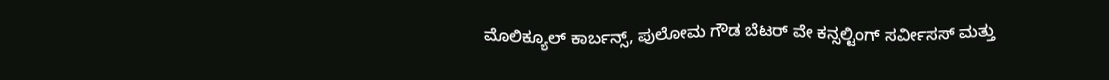ಮೊಲಿಕ್ಯೂಲ್ ಕಾರ್ಬನ್ಸ್, ಪುಲೋಮ ಗೌಡ ಬೆಟರ್ ವೇ ಕನ್ಸಲ್ಟಿಂಗ್ ಸರ್ವೀಸಸ್ ಮತ್ತು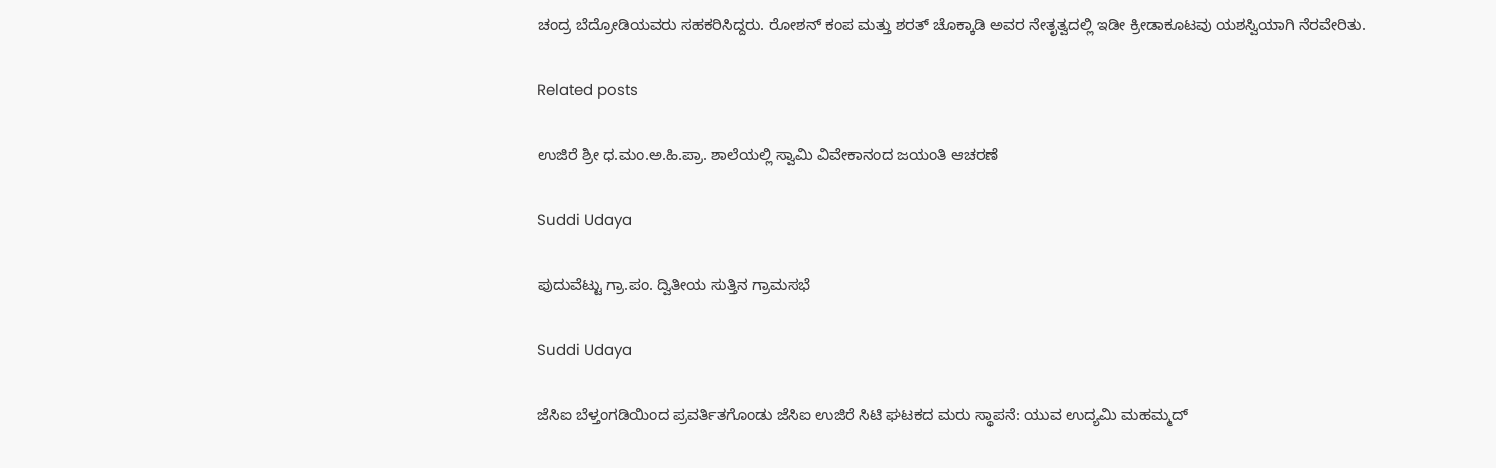ಚಂದ್ರ ಬೆದ್ರೋಡಿಯವರು ಸಹಕರಿಸಿದ್ದರು. ರೋಶನ್ ಕಂಪ ಮತ್ತು ಶರತ್ ಚೊಕ್ಕಾಡಿ ಅವರ ನೇತೃತ್ವದಲ್ಲಿ ಇಡೀ ಕ್ರೀಡಾಕೂಟವು ಯಶಸ್ವಿಯಾಗಿ ನೆರವೇರಿತು.

Related posts

ಉಜಿರೆ ಶ್ರೀ ಧ.ಮಂ.ಅ.ಹಿ.ಪ್ರಾ. ಶಾಲೆಯಲ್ಲಿ ಸ್ವಾಮಿ ವಿವೇಕಾನಂದ ಜಯಂತಿ ಆಚರಣೆ

Suddi Udaya

ಪುದುವೆಟ್ಟು ಗ್ರಾ.ಪಂ. ದ್ವಿತೀಯ ಸುತ್ತಿನ ಗ್ರಾಮಸಭೆ

Suddi Udaya

ಜೆಸಿಐ ಬೆಳ್ತಂಗಡಿಯಿಂದ ಪ್ರವರ್ತಿತಗೊಂಡು ಜೆಸಿಐ ಉಜಿರೆ ಸಿಟಿ ಘಟಕದ ಮರು ಸ್ಥಾಪನೆ: ಯುವ ಉದ್ಯಮಿ ಮಹಮ್ಮದ್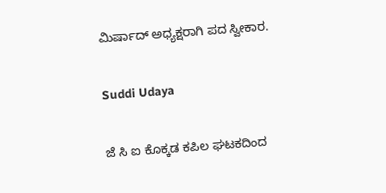ಮಿರ್ಷಾದ್ ಅಧ್ಯಕ್ಷರಾಗಿ ಪದ ಸ್ವೀಕಾರ.

Suddi Udaya

ಜೆ ಸಿ ಐ ಕೊಕ್ಕಡ ಕಪಿಲ ಘಟಕದಿಂದ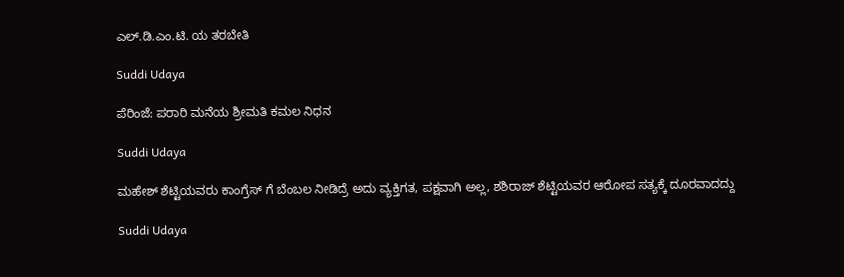ಎಲ್.ಡಿ.ಎಂ.ಟಿ. ಯ ತರಬೇತಿ

Suddi Udaya

ಪೆರಿಂಜೆ: ಪರಾರಿ ಮನೆಯ ಶ್ರೀಮತಿ ಕಮಲ ನಿಧನ

Suddi Udaya

ಮಹೇಶ್ ಶೆಟ್ಟಿಯವರು‌ ಕಾಂಗ್ರೆಸ್ ಗೆ ಬೆಂಬಲ‌ ನೀಡಿದ್ರೆ ಅದು ವ್ಯಕ್ತಿಗತ, ಪಕ್ಷವಾಗಿ ಅಲ್ಲ, ಶಶಿರಾಜ್ ಶೆಟ್ಟಿಯವರ ಆರೋಪ ಸತ್ಯಕ್ಕೆ ದೂರವಾದದ್ದು

Suddi Udaya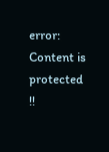error: Content is protected !!